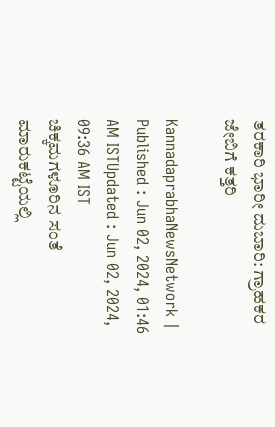ತರಕಾರಿ ಭಾರೀ ದುಬಾರಿ: ಗ್ರಾಹಕರ ಜೇಬಿಗೆ ಕತ್ತರಿ

KannadaprabhaNewsNetwork |
Published : Jun 02, 2024, 01:46 AM ISTUpdated : Jun 02, 2024, 09:36 AM IST
ಚಿಕ್ಕಮಗಳೂರಿನ ಸಂತೆ ಮಾರುಕಟ್ಟೆಯಲ್ಲಿ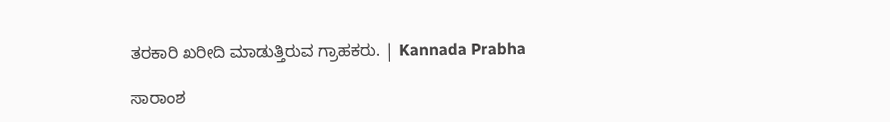ತರಕಾರಿ ಖರೀದಿ ಮಾಡುತ್ತಿರುವ ಗ್ರಾಹಕರು. | Kannada Prabha

ಸಾರಾಂಶ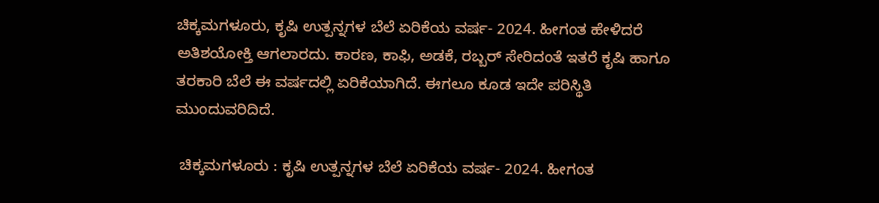ಚಿಕ್ಕಮಗಳೂರು, ಕೃಷಿ ಉತ್ಪನ್ನಗಳ ಬೆಲೆ ಏರಿಕೆಯ ವರ್ಷ- 2024. ಹೀಗಂತ ಹೇಳಿದರೆ ಅತಿಶಯೋಕ್ತಿ ಆಗಲಾರದು. ಕಾರಣ, ಕಾಫಿ, ಅಡಕೆ, ರಬ್ಬರ್‌ ಸೇರಿದಂತೆ ಇತರೆ ಕೃಷಿ ಹಾಗೂ ತರಕಾರಿ ಬೆಲೆ ಈ ವರ್ಷದಲ್ಲಿ ಏರಿಕೆಯಾಗಿದೆ. ಈಗಲೂ ಕೂಡ ಇದೇ ಪರಿಸ್ಥಿತಿ ಮುಂದುವರಿದಿದೆ.

 ಚಿಕ್ಕಮಗಳೂರು : ಕೃಷಿ ಉತ್ಪನ್ನಗಳ ಬೆಲೆ ಏರಿಕೆಯ ವರ್ಷ- 2024. ಹೀಗಂತ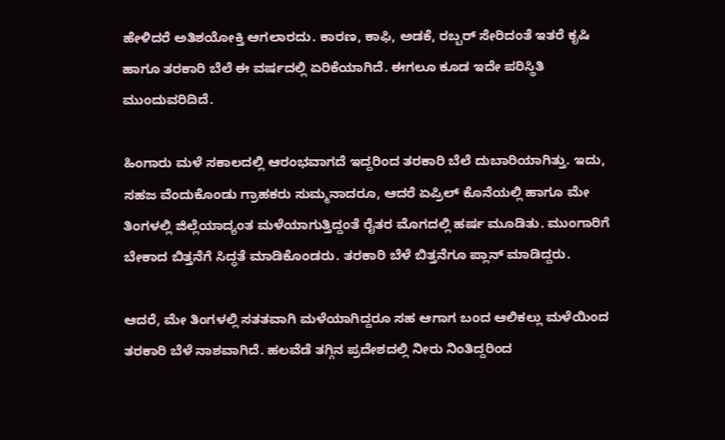ಹೇಳಿದರೆ ಅತಿಶಯೋಕ್ತಿ ಆಗಲಾರದು. ಕಾರಣ, ಕಾಫಿ, ಅಡಕೆ, ರಬ್ಬರ್‌ ಸೇರಿದಂತೆ ಇತರೆ ಕೃಷಿ ಹಾಗೂ ತರಕಾರಿ ಬೆಲೆ ಈ ವರ್ಷದಲ್ಲಿ ಏರಿಕೆಯಾಗಿದೆ. ಈಗಲೂ ಕೂಡ ಇದೇ ಪರಿಸ್ಥಿತಿ ಮುಂದುವರಿದಿದೆ.

ಹಿಂಗಾರು ಮಳೆ ಸಕಾಲದಲ್ಲಿ ಆರಂಭವಾಗದೆ ಇದ್ದರಿಂದ ತರಕಾರಿ ಬೆಲೆ ದುಬಾರಿಯಾಗಿತ್ತು. ಇದು, ಸಹಜ ವೆಂದುಕೊಂಡು ಗ್ರಾಹಕರು ಸುಮ್ಮನಾದರೂ, ಆದರೆ ಏಪ್ರಿಲ್‌ ಕೊನೆಯಲ್ಲಿ ಹಾಗೂ ಮೇ ತಿಂಗಳಲ್ಲಿ ಜಿಲ್ಲೆಯಾದ್ಯಂತ ಮಳೆಯಾಗುತ್ತಿದ್ದಂತೆ ರೈತರ ಮೊಗದಲ್ಲಿ ಹರ್ಷ ಮೂಡಿತು. ಮುಂಗಾರಿಗೆ ಬೇಕಾದ ಬಿತ್ತನೆಗೆ ಸಿದ್ಧತೆ ಮಾಡಿಕೊಂಡರು. ತರಕಾರಿ ಬೆಳೆ ಬಿತ್ತನೆಗೂ ಪ್ಲಾನ್‌ ಮಾಡಿದ್ದರು.

ಆದರೆ, ಮೇ ತಿಂಗಳಲ್ಲಿ ಸತತವಾಗಿ ಮಳೆಯಾಗಿದ್ದರೂ ಸಹ ಆಗಾಗ ಬಂದ ಆಲಿಕಲ್ಲು ಮಳೆಯಿಂದ ತರಕಾರಿ ಬೆಳೆ ನಾಶವಾಗಿದೆ. ಹಲವೆಡೆ ತಗ್ಗಿನ ಪ್ರದೇಶದಲ್ಲಿ ನೀರು ನಿಂತಿದ್ದರಿಂದ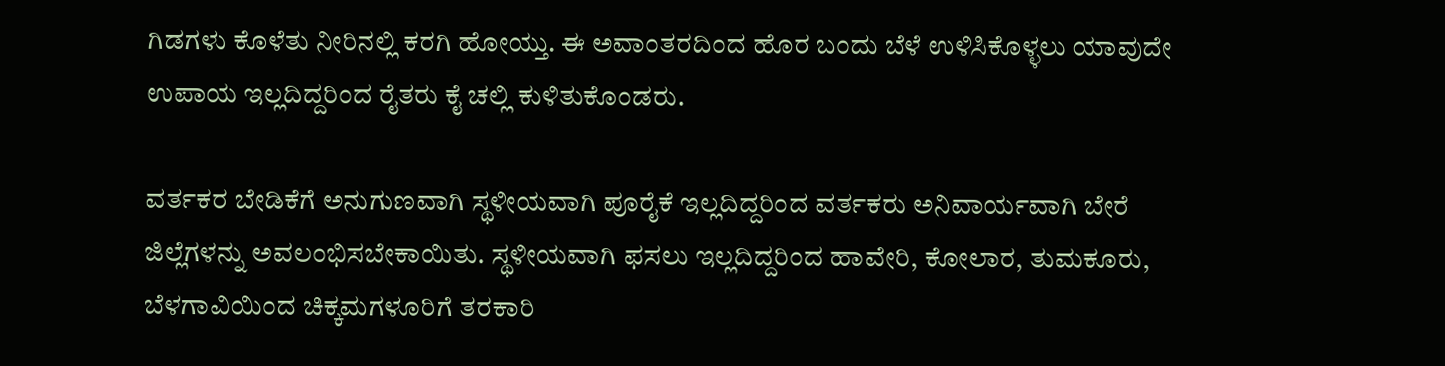ಗಿಡಗಳು ಕೊಳೆತು ನೀರಿನಲ್ಲಿ ಕರಗಿ ಹೋಯ್ತು. ಈ ಅವಾಂತರದಿಂದ ಹೊರ ಬಂದು ಬೆಳೆ ಉಳಿಸಿಕೊಳ್ಳಲು ಯಾವುದೇ ಉಪಾಯ ಇಲ್ಲದಿದ್ದರಿಂದ ರೈತರು ಕೈ ಚಲ್ಲಿ ಕುಳಿತುಕೊಂಡರು.

ವರ್ತಕರ ಬೇಡಿಕೆಗೆ ಅನುಗುಣವಾಗಿ ಸ್ಥಳೀಯವಾಗಿ ಪೂರೈಕೆ ಇಲ್ಲದಿದ್ದರಿಂದ ವರ್ತಕರು ಅನಿವಾರ್ಯವಾಗಿ ಬೇರೆ ಜಿಲ್ಲೆಗಳನ್ನು ಅವಲಂಭಿಸಬೇಕಾಯಿತು. ಸ್ಥಳೀಯವಾಗಿ ಫಸಲು ಇಲ್ಲದಿದ್ದರಿಂದ ಹಾವೇರಿ, ಕೋಲಾರ, ತುಮಕೂರು, ಬೆಳಗಾವಿಯಿಂದ ಚಿಕ್ಕಮಗಳೂರಿಗೆ ತರಕಾರಿ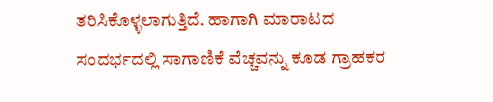ತರಿಸಿಕೊಳ್ಳಲಾಗುತ್ತಿದೆ. ಹಾಗಾಗಿ ಮಾರಾಟದ ಸಂದರ್ಭದಲ್ಲಿ ಸಾಗಾಣಿಕೆ ವೆಚ್ಚವನ್ನು ಕೂಡ ಗ್ರಾಹಕರ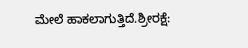ಮೇಲೆ ಹಾಕಲಾಗುತ್ತಿದೆ.ಶ್ರೀರಕ್ಷೆ: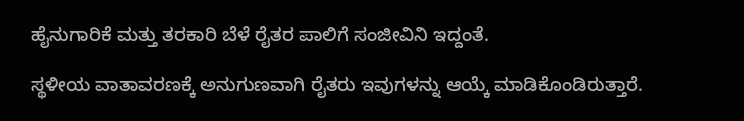ಹೈನುಗಾರಿಕೆ ಮತ್ತು ತರಕಾರಿ ಬೆಳೆ ರೈತರ ಪಾಲಿಗೆ ಸಂಜೀವಿನಿ ಇದ್ದಂತೆ.

ಸ್ಥಳೀಯ ವಾತಾವರಣಕ್ಕೆ ಅನುಗುಣವಾಗಿ ರೈತರು ಇವುಗಳನ್ನು ಆಯ್ಕೆ ಮಾಡಿಕೊಂಡಿರುತ್ತಾರೆ.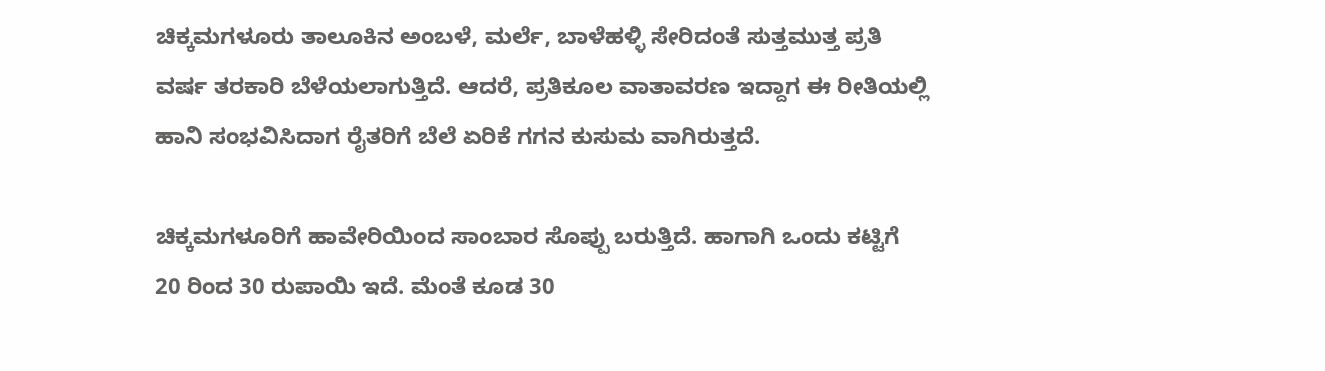ಚಿಕ್ಕಮಗಳೂರು ತಾಲೂಕಿನ ಅಂಬಳೆ, ಮರ್ಲೆ, ಬಾಳೆಹಳ್ಳಿ ಸೇರಿದಂತೆ ಸುತ್ತಮುತ್ತ ಪ್ರತಿ ವರ್ಷ ತರಕಾರಿ ಬೆಳೆಯಲಾಗುತ್ತಿದೆ. ಆದರೆ, ಪ್ರತಿಕೂಲ ವಾತಾವರಣ ಇದ್ದಾಗ ಈ ರೀತಿಯಲ್ಲಿ ಹಾನಿ ಸಂಭವಿಸಿದಾಗ ರೈತರಿಗೆ ಬೆಲೆ ಏರಿಕೆ ಗಗನ ಕುಸುಮ ವಾಗಿರುತ್ತದೆ.

ಚಿಕ್ಕಮಗಳೂರಿಗೆ ಹಾವೇರಿಯಿಂದ ಸಾಂಬಾರ ಸೊಪ್ಪು ಬರುತ್ತಿದೆ. ಹಾಗಾಗಿ ಒಂದು ಕಟ್ಟಿಗೆ 20 ರಿಂದ 30 ರುಪಾಯಿ ಇದೆ. ಮೆಂತೆ ಕೂಡ 30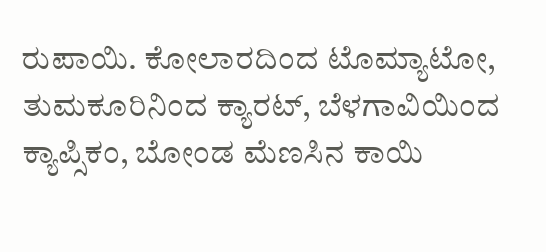ರುಪಾಯಿ. ಕೋಲಾರದಿಂದ ಟೊಮ್ಯಾಟೋ, ತುಮಕೂರಿನಿಂದ ಕ್ಯಾರಟ್‌, ಬೆಳಗಾವಿಯಿಂದ ಕ್ಯಾಪ್ಸಿಕಂ, ಬೋಂಡ ಮೆಣಸಿನ ಕಾಯಿ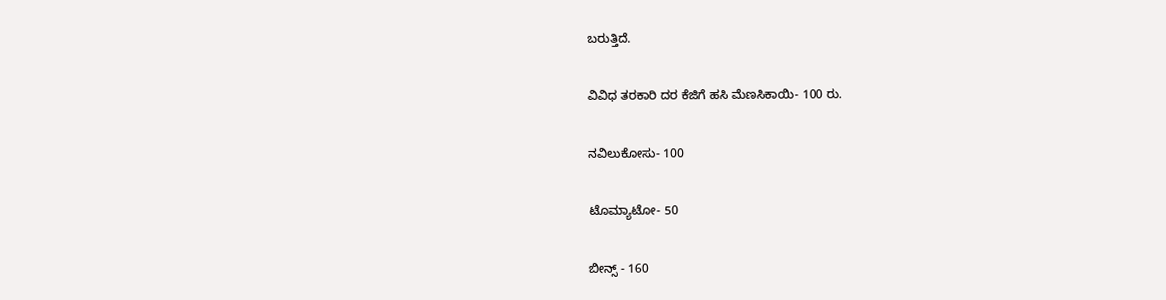ಬರುತ್ತಿದೆ.

ವಿವಿಧ ತರಕಾರಿ ದರ ಕೆಜಿಗೆ ಹಸಿ ಮೆಣಸಿಕಾಯಿ- 100 ರು.

ನವಿಲುಕೋಸು- 100

ಟೊಮ್ಯಾಟೋ- 50

ಬೀನ್ಸ್‌ - 160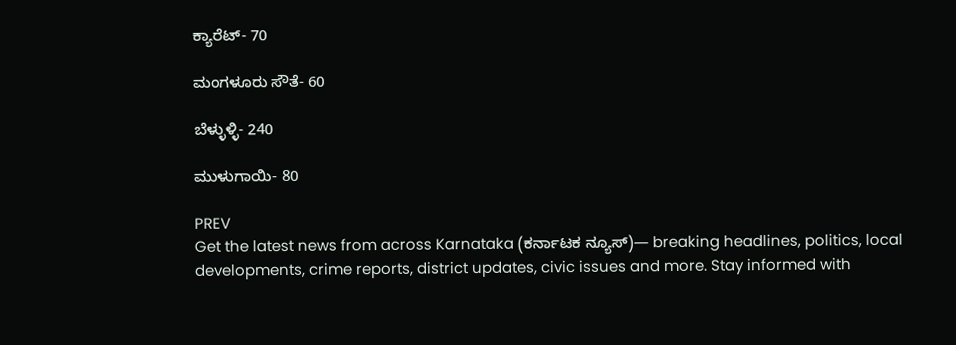ಕ್ಯಾರೆಟ್‌- 70

ಮಂಗಳೂರು ಸೌತೆ- 60

ಬೆಳ್ಳುಳ್ಳಿ- 240

ಮುಳುಗಾಯಿ- 80

PREV
Get the latest news from across Karnataka (ಕರ್ನಾಟಕ ನ್ಯೂಸ್)— breaking headlines, politics, local developments, crime reports, district updates, civic issues and more. Stay informed with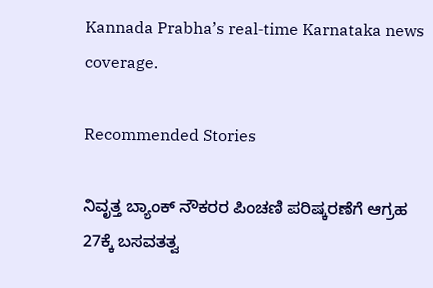Kannada Prabha’s real‑time Karnataka news coverage.

Recommended Stories

ನಿವೃತ್ತ ಬ್ಯಾಂಕ್ ನೌಕರರ ಪಿಂಚಣಿ ಪರಿಷ್ಕರಣೆಗೆ ಆಗ್ರಹ
27ಕ್ಕೆ ಬಸವತತ್ವ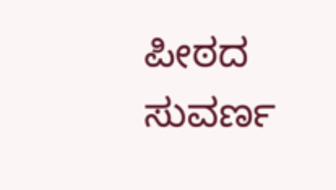ಪೀಠದ ಸುವರ್ಣ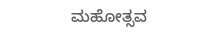ಮಹೋತ್ಸವ